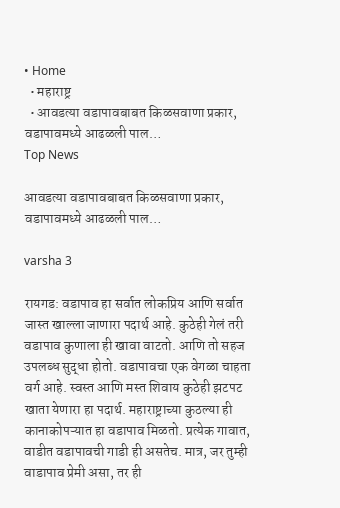• Home
  • महाराष्ट्र
  • आवडत्या वडापावबाबत किळसवाणा प्रकार, वडापावमध्ये आढळली पाल…
Top News

आवडत्या वडापावबाबत किळसवाणा प्रकार, वडापावमध्ये आढळली पाल…

varsha 3

रायगड: वडापाव हा सर्वात लोकप्रिय आणि सर्वात जास्त खाल्ला जाणारा पदार्थ आहे. कुठेही गेलं तरी वडापाव कुणाला ही खावा वाटतो. आणि तो सहज उपलब्ध सुद्धा होतो. वडापावचा एक वेगळा चाहता वर्ग आहे. स्वस्त आणि मस्त शिवाय कुठेही झटपट खाता येणारा हा पदार्थ. महाराष्ट्राच्या कुठल्या ही कानाकोपऱ्यात हा वडापाव मिळतो. प्रत्येक गावात, वाडीत वडापावची गाडी ही असतेच. मात्र, जर तुम्ही वाडापाव प्रेमी असा, तर ही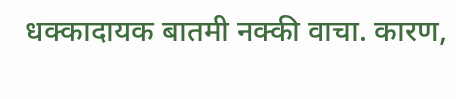धक्कादायक बातमी नक्की वाचा. कारण,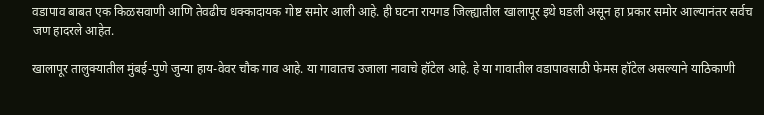वडापाव बाबत एक किळसवाणी आणि तेवढीच धक्कादायक गोष्ट समोर आली आहे. ही घटना रायगड जिल्ह्यातील खालापूर इथे घडली असून हा प्रकार समोर आल्यानंतर सर्वच जण हादरले आहेत.

खालापूर तालुक्यातील मुंबई-पुणे जुन्या हाय-वेवर चौक गाव आहे. या गावातच उजाला नावाचे हॉटेल आहे. हे या गावातील वडापावसाठी फेमस हॉटेल असल्याने याठिकाणी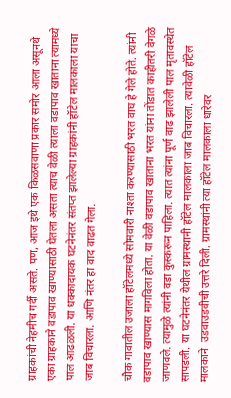ग्राहकांची नेहमीच गर्दी असते. पण, आज इथे एक किळसवाणा प्रकार समोर आला असूनथे एका ग्राहकाने वडापाव खाण्यासाठी घेतला असता त्याच वेळी त्याला वडापाव खाताना त्यामध्ये पाल आढळली. या धक्कादायक घटनेनंतर संतप्त झालेल्या ग्राहकांनी हॉटेल मालकाला याचा जाब विचारला. आणि नंतर हा वाद वाढत गेला.

चौक गावातील उजाला हॉटेलमध्ये सोमवारी नाश्ता करण्यासाठी भरत वाघ हे गेले होते. त्यांनी वडापाव खाण्यास मागविला होता. या वेळी वडापाव खाताना भरत यांना तोंडात काहीतरी वेगळे जाणवले. त्यामुळे त्यांनी वडा कुस्करून पाहिला. त्यात त्यांना पूर्ण वाढ झालेली पाल मृतावस्थेत सापडली. या घटनेनंतर येथील ग्रामस्थानी हॉटेल मालकाला जाब विचारला. त्यावेळी हॉटेल मालकाने  उडवाउडवीची उत्तरे दिली. ग्रामस्थांनी त्या हॉटेल मालकाला धारेवर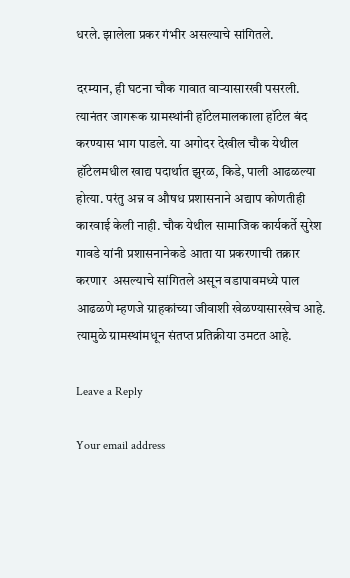धरले. झालेला प्रकर गंभीर असल्याचे सांगितले.

दरम्यान, ही घटना चौक गावात वाऱ्यासारखी पसरली. त्यानंतर जागरूक ग्रामस्थांनी हॉटेलमालकाला हॉटेल बंद करण्यास भाग पाडले. या अगोदर देखील चौक येथील  हॉटेलमधील खाद्य पदार्थात झुरळ, किडे, पाली आढळल्या होत्या. परंतु अन्न व औषध प्रशासनाने अद्याप कोणतीही कारवाई केली नाही. चौक येथील सामाजिक कार्यकर्ते सुरेश गावडे यांनी प्रशासनानेकडे आता या प्रकरणाची तक्रार करणार  असल्याचे सांगितले असून वडापावमध्ये पाल आढळणे म्हणजे ग्राहकांच्या जीवाशी खेळण्यासारखेच आहे. त्यामुळे ग्रामस्थांमधून संतप्त प्रतिक्रीया उमटत आहे.

Leave a Reply

Your email address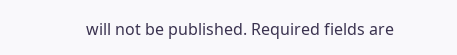will not be published. Required fields are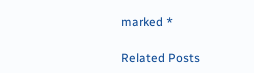marked *

Related Posts